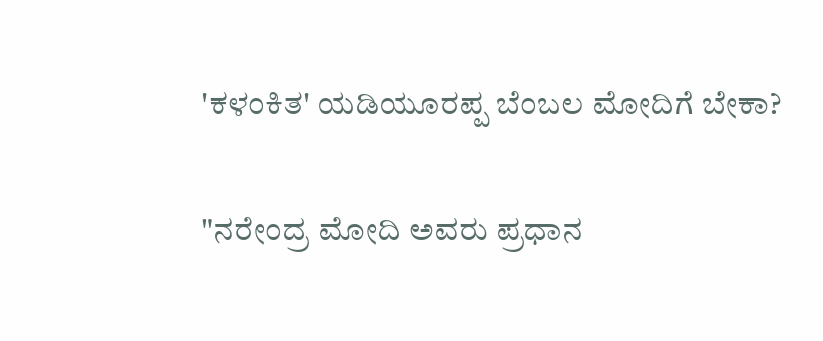'ಕಳಂಕಿತ' ಯಡಿಯೂರಪ್ಪ ಬೆಂಬಲ ಮೋದಿಗೆ ಬೇಕಾ?

"ನರೇಂದ್ರ ಮೋದಿ ಅವರು ಪ್ರಧಾನ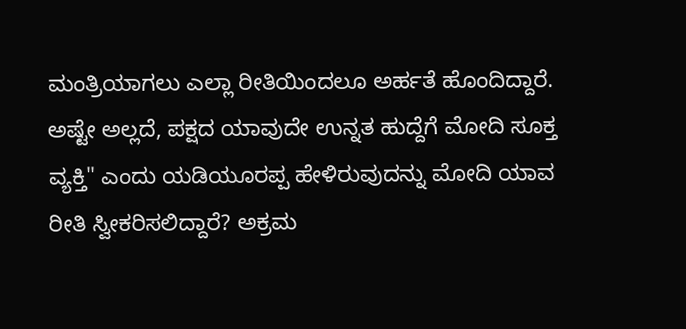ಮಂತ್ರಿಯಾಗಲು ಎಲ್ಲಾ ರೀತಿಯಿಂದಲೂ ಅರ್ಹತೆ ಹೊಂದಿದ್ದಾರೆ. ಅಷ್ಟೇ ಅಲ್ಲದೆ, ಪಕ್ಷದ ಯಾವುದೇ ಉನ್ನತ ಹುದ್ದೆಗೆ ಮೋದಿ ಸೂಕ್ತ ವ್ಯಕ್ತಿ" ಎಂದು ಯಡಿಯೂರಪ್ಪ ಹೇಳಿರುವುದನ್ನು ಮೋದಿ ಯಾವ ರೀತಿ ಸ್ವೀಕರಿಸಲಿದ್ದಾರೆ? ಅಕ್ರಮ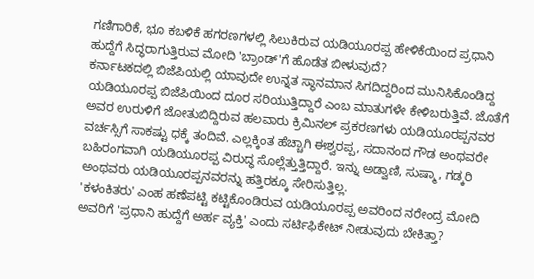ಗಣಿಗಾರಿಕೆ, ಭೂ ಕಬಳಿಕೆ ಹಗರಣಗಳಲ್ಲಿ ಸಿಲುಕಿರುವ ಯಡಿಯೂರಪ್ಪ ಹೇಳಿಕೆಯಿಂದ ಪ್ರಧಾನಿ ಹುದ್ದೆಗೆ ಸಿದ್ಧರಾಗುತ್ತಿರುವ ಮೋದಿ 'ಬ್ರಾಂಡ್'ಗೆ ಹೊಡೆತ ಬೀಳುವುದೆ?
ಕರ್ನಾಟಕದಲ್ಲಿ ಬಿಜೆಪಿಯಲ್ಲಿ ಯಾವುದೇ ಉನ್ನತ ಸ್ಥಾನಮಾನ ಸಿಗದಿದ್ದರಿಂದ ಮುನಿಸಿಕೊಂಡಿದ್ದ ಯಡಿಯೂರಪ್ಪ ಬಿಜೆಪಿಯಿಂದ ದೂರ ಸರಿಯುತ್ತಿದ್ದಾರೆ ಎಂಬ ಮಾತುಗಳೇ ಕೇಳಿಬರುತ್ತಿವೆ. ಜೊತೆಗೆ ಅವರ ಉರುಳಿಗೆ ಜೋತುಬಿದ್ದಿರುವ ಹಲವಾರು ಕ್ರಿಮಿನಲ್ ಪ್ರಕರಣಗಳು ಯಡಿಯೂರಪ್ಪನವರ ವರ್ಚಸ್ಸಿಗೆ ಸಾಕಷ್ಟು ಧಕ್ಕೆ ತಂದಿವೆ. ಎಲ್ಲಕ್ಕಿಂತ ಹೆಚ್ಚಾಗಿ ಈಶ್ವರಪ್ಪ, ಸದಾನಂದ ಗೌಡ ಅಂಥವರೇ ಬಹಿರಂಗವಾಗಿ ಯಡಿಯೂರಪ್ಪ ವಿರುದ್ಧ ಸೊಲ್ಲೆತ್ತುತ್ತಿದ್ದಾರೆ. ಇನ್ನು ಅಡ್ವಾಣಿ, ಸುಷ್ಮಾ, ಗಡ್ಕರಿ ಅಂಥವರು ಯಡಿಯೂರಪ್ಪನವರನ್ನು ಹತ್ತಿರಕ್ಕೂ ಸೇರಿಸುತ್ತಿಲ್ಲ.
'ಕಳಂಕಿತರು' ಎಂಹ ಹಣೆಪಟ್ಟಿ ಕಟ್ಟಿಕೊಂಡಿರುವ ಯಡಿಯೂರಪ್ಪ ಅವರಿಂದ ನರೇಂದ್ರ ಮೋದಿ ಅವರಿಗೆ 'ಪ್ರಧಾನಿ ಹುದ್ದೆಗೆ ಅರ್ಹ ವ್ಯಕ್ತಿ' ಎಂದು ಸರ್ಟಿಫಿಕೇಟ್ ನೀಡುವುದು ಬೇಕಿತ್ತಾ?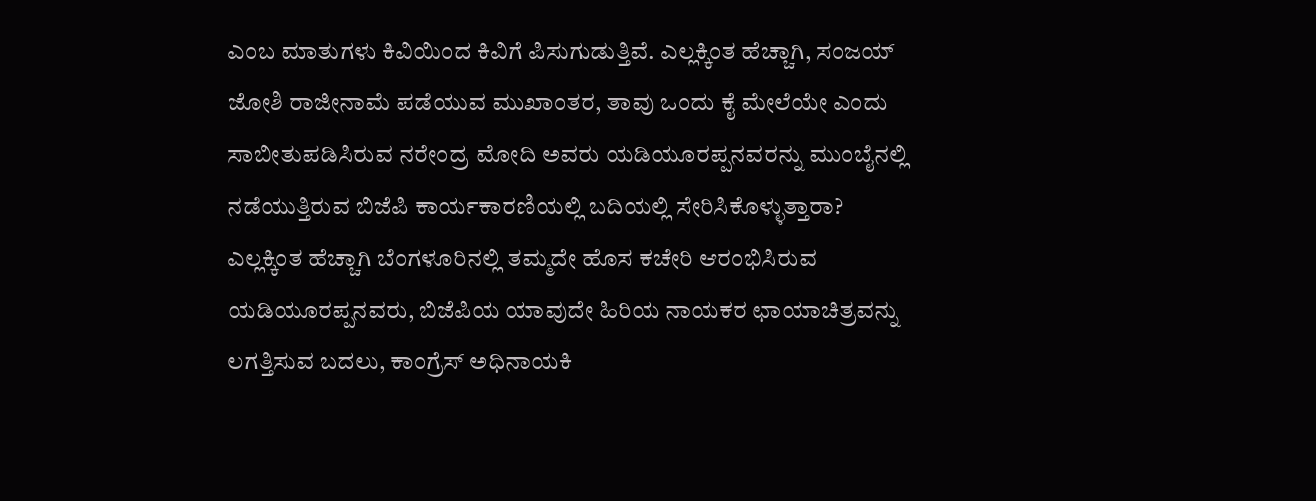ಎಂಬ ಮಾತುಗಳು ಕಿವಿಯಿಂದ ಕಿವಿಗೆ ಪಿಸುಗುಡುತ್ತಿವೆ. ಎಲ್ಲಕ್ಕಿಂತ ಹೆಚ್ಚಾಗಿ, ಸಂಜಯ್ ಜೋಶಿ ರಾಜೀನಾಮೆ ಪಡೆಯುವ ಮುಖಾಂತರ, ತಾವು ಒಂದು ಕೈ ಮೇಲೆಯೇ ಎಂದು ಸಾಬೀತುಪಡಿಸಿರುವ ನರೇಂದ್ರ ಮೋದಿ ಅವರು ಯಡಿಯೂರಪ್ಪನವರನ್ನು ಮುಂಬೈನಲ್ಲಿ ನಡೆಯುತ್ತಿರುವ ಬಿಜೆಪಿ ಕಾರ್ಯಕಾರಣಿಯಲ್ಲಿ ಬದಿಯಲ್ಲಿ ಸೇರಿಸಿಕೊಳ್ಳುತ್ತಾರಾ?
ಎಲ್ಲಕ್ಕಿಂತ ಹೆಚ್ಚಾಗಿ ಬೆಂಗಳೂರಿನಲ್ಲಿ ತಮ್ಮದೇ ಹೊಸ ಕಚೇರಿ ಆರಂಭಿಸಿರುವ ಯಡಿಯೂರಪ್ಪನವರು, ಬಿಜೆಪಿಯ ಯಾವುದೇ ಹಿರಿಯ ನಾಯಕರ ಛಾಯಾಚಿತ್ರವನ್ನು ಲಗತ್ತಿಸುವ ಬದಲು, ಕಾಂಗ್ರೆಸ್ ಅಧಿನಾಯಕಿ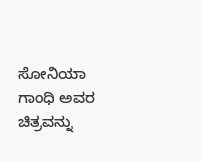ಸೋನಿಯಾ ಗಾಂಧಿ ಅವರ ಚಿತ್ರವನ್ನು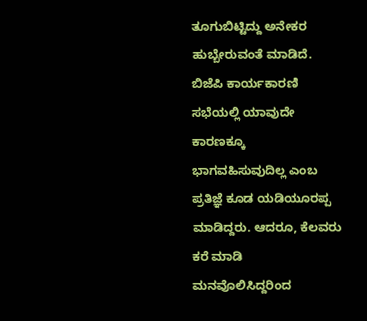ತೂಗುಬಿಟ್ಟಿದ್ದು ಅನೇಕರ ಹುಬ್ಬೇರುವಂತೆ ಮಾಡಿದೆ. ಬಿಜೆಪಿ ಕಾರ್ಯಕಾರಣಿ ಸಭೆಯಲ್ಲಿ ಯಾವುದೇ ಕಾರಣಕ್ಕೂ ಭಾಗವಹಿಸುವುದಿಲ್ಲ ಎಂಬ ಪ್ರತಿಜ್ಞೆ ಕೂಡ ಯಡಿಯೂರಪ್ಪ ಮಾಡಿದ್ದರು. ಆದರೂ, ಕೆಲವರು ಕರೆ ಮಾಡಿ ಮನವೊಲಿಸಿದ್ದರಿಂದ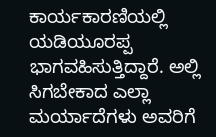ಕಾರ್ಯಕಾರಣಿಯಲ್ಲಿ ಯಡಿಯೂರಪ್ಪ ಭಾಗವಹಿಸುತ್ತಿದ್ದಾರೆ. ಅಲ್ಲಿ ಸಿಗಬೇಕಾದ ಎಲ್ಲಾ ಮರ್ಯಾದೆಗಳು ಅವರಿಗೆ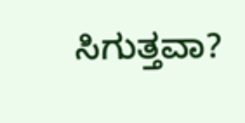ಸಿಗುತ್ತವಾ?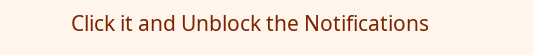Click it and Unblock the Notifications